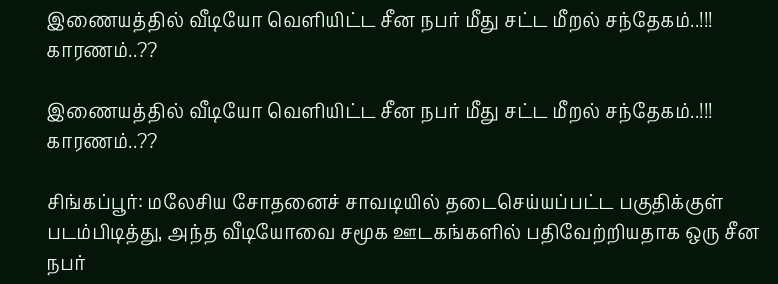இணையத்தில் வீடியோ வெளியிட்ட சீன நபர் மீது சட்ட மீறல் சந்தேகம்..!!! காரணம்..??

இணையத்தில் வீடியோ வெளியிட்ட சீன நபர் மீது சட்ட மீறல் சந்தேகம்..!!! காரணம்..??

சிங்கப்பூர்: மலேசிய சோதனைச் சாவடியில் தடைசெய்யப்பட்ட பகுதிக்குள் படம்பிடித்து, அந்த வீடியோவை சமூக ஊடகங்களில் பதிவேற்றியதாக ஒரு சீன நபர்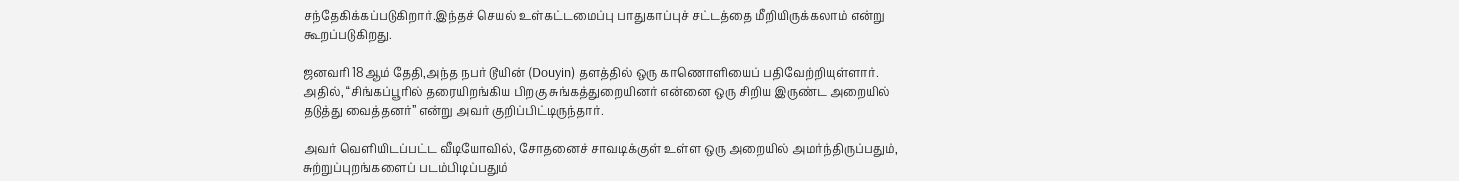சந்தேகிக்கப்படுகிறார்.இந்தச் செயல் உள்கட்டமைப்பு பாதுகாப்புச் சட்டத்தை மீறியிருக்கலாம் என்று கூறப்படுகிறது.

ஜனவரி 18ஆம் தேதி,அந்த நபர் டூயின் (Douyin) தளத்தில் ஒரு காணொளியைப் பதிவேற்றியுள்ளார். அதில், “சிங்கப்பூரில் தரையிறங்கிய பிறகு சுங்கத்துறையினர் என்னை ஒரு சிறிய இருண்ட அறையில் தடுத்து வைத்தனர்” என்று அவர் குறிப்பிட்டிருந்தார்.

அவர் வெளியிடப்பட்ட வீடியோவில், சோதனைச் சாவடிக்குள் உள்ள ஒரு அறையில் அமர்ந்திருப்பதும், சுற்றுப்புறங்களைப் படம்பிடிப்பதும்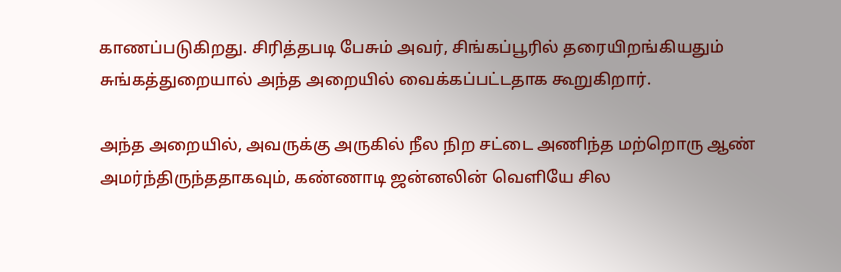காணப்படுகிறது. சிரித்தபடி பேசும் அவர், சிங்கப்பூரில் தரையிறங்கியதும் சுங்கத்துறையால் அந்த அறையில் வைக்கப்பட்டதாக கூறுகிறார்.

அந்த அறையில், அவருக்கு அருகில் நீல நிற சட்டை அணிந்த மற்றொரு ஆண் அமர்ந்திருந்ததாகவும், கண்ணாடி ஜன்னலின் வெளியே சில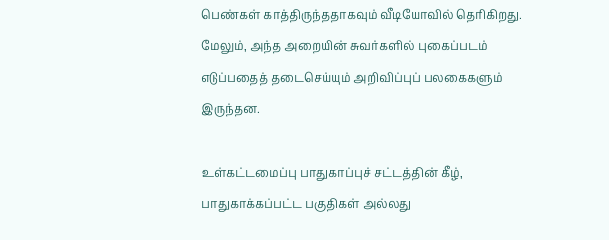பெண்கள் காத்திருந்ததாகவும் வீடியோவில் தெரிகிறது. மேலும், அந்த அறையின் சுவர்களில் புகைப்படம் எடுப்பதைத் தடைசெய்யும் அறிவிப்புப் பலகைகளும் இருந்தன.

உள்கட்டமைப்பு பாதுகாப்புச் சட்டத்தின் கீழ், பாதுகாக்கப்பட்ட பகுதிகள் அல்லது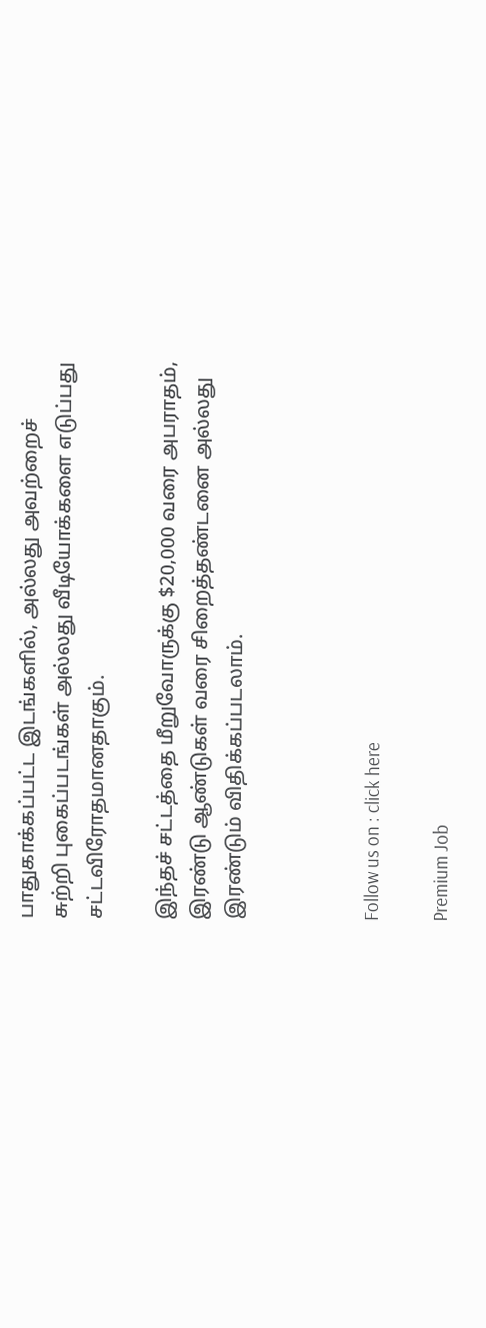பாதுகாக்கப்பட்ட இடங்களில், அல்லது அவற்றைச் சுற்றி புகைப்படங்கள் அல்லது வீடியோக்களை எடுப்பது சட்டவிரோதமானதாகும்.

இந்தச் சட்டத்தை மீறுவோருக்கு $20,000 வரை அபராதம், இரண்டு ஆண்டுகள் வரை சிறைத்தண்டனை அல்லது இரண்டும் விதிக்கப்படலாம்.



Follow us on : click here

Premium Job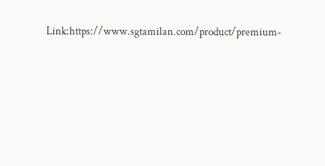Link:https://www.sgtamilan.com/product/premium-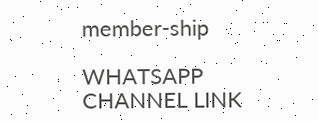member-ship

WHATSAPP CHANNEL LINK